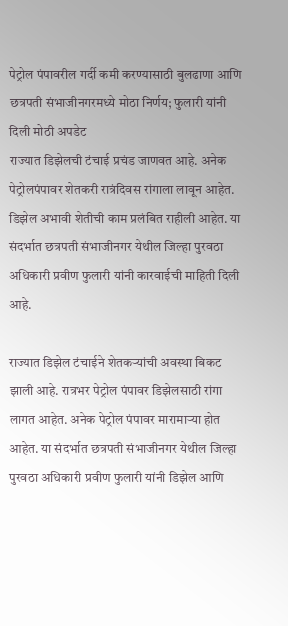पेट्रोल पंपावरील गर्दी कमी करण्यासाठी बुलढाणा आणि छत्रपती संभाजीनगरमध्ये मोठा निर्णय; फुलारी यांनी दिली मोठी अपडेट
राज्यात डिझेलची टंचाई प्रचंड जाणवत आहे. अनेक पेट्रोलपंपावर शेतकरी रात्रंदिवस रांगाला लावून आहेत. डिझेल अभावी शेतीची काम प्रलंबित राहीली आहेत. या संदर्भात छत्रपती संभाजीनगर येथील जिल्हा पुरवठा अधिकारी प्रवीण फुलारी यांनी कारवाईची माहिती दिली आहे.

राज्यात डिझेल टंचाईने शेतकऱ्यांची अवस्था बिकट झाली आहे. रात्रभर पेट्रोल पंपावर डिझेलसाठी रांगा लागत आहेत. अनेक पेट्रोल पंपावर मारामाऱ्या होत आहेत. या संदर्भात छत्रपती संभाजीनगर येथील जिल्हा पुरवठा अधिकारी प्रवीण फुलारी यांनी डिझेल आणि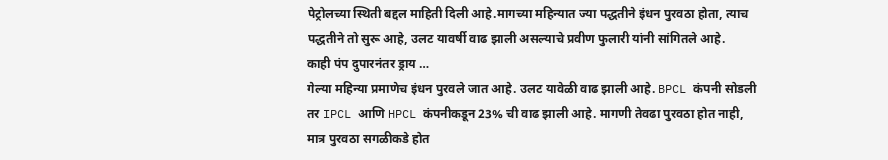पेट्रोलच्या स्थिती बद्दल माहिती दिली आहे.मागच्या महिन्यात ज्या पद्धतीने इंधन पुरवठा होता, त्याच पद्धतीने तो सुरू आहे, उलट यावर्षी वाढ झाली असल्याचे प्रवीण फुलारी यांनी सांगितले आहे.
काही पंप दुपारनंतर ड्राय …
गेल्या महिन्या प्रमाणेच इंधन पुरवले जात आहे. उलट यावेळी वाढ झाली आहे. BPCL कंपनी सोडली तर IPCL आणि HPCL कंपनीकडून 23% ची वाढ झाली आहे. मागणी तेवढा पुरवठा होत नाही, मात्र पुरवठा सगळीकडे होत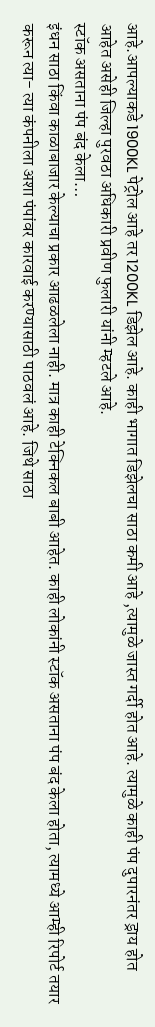आहे.आपल्याकडे 1900KL पेट्रोल आहे तर 1200KL डिझेल आहे. काही भागात डिझेलचा साठा कमी आहे ,त्यामुळे जास्त गर्दी होत आहे. त्यामुळे काही पंप दुपारनंतर ड्राय होत आहेत असेही जिल्हा पुरवठा अधिकारी प्रवीण फुलारी यांनी म्हटले आहे.
स्टॉक असताना पंप बंद केला…
इंधन साठा किंवा काळाबाजार केल्याचा प्रकार आढळलेला नाही. मात्र काही टेक्निकल बाबी आहेत. काही लोकांनी स्टॉक असताना पंप बंद केला होता, त्यामध्ये आम्ही रिपोर्ट तयार करून त्या- त्या कंपनीला अशा पंपांवर कारवाई करण्यासाठी पाठवलं आहे. जिथे साठा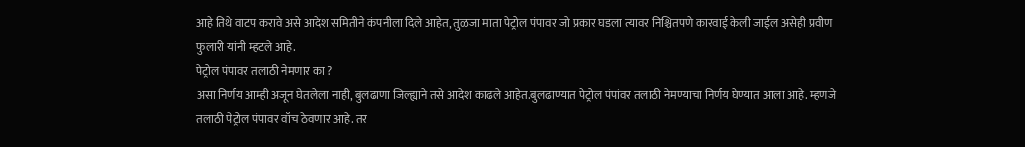आहे तिथे वाटप करावे असे आदेश समितीने कंपनीला दिले आहेत, तुळजा माता पेट्रोल पंपावर जो प्रकार घडला त्यावर निश्चितपणे कारवाई केली जाईल असेही प्रवीण फुलारी यांनी म्हटले आहे.
पेट्रोल पंपावर तलाठी नेमणार का ?
असा निर्णय आम्ही अजून घेतलेला नाही, बुलढाणा जिल्ह्याने तसे आदेश काढले आहेत.बुलढाण्यात पेट्रोल पंपांवर तलाठी नेमण्याचा निर्णय घेण्यात आला आहे. म्हणजे तलाठी पेट्रोल पंपावर वॉच ठेवणार आहे. तर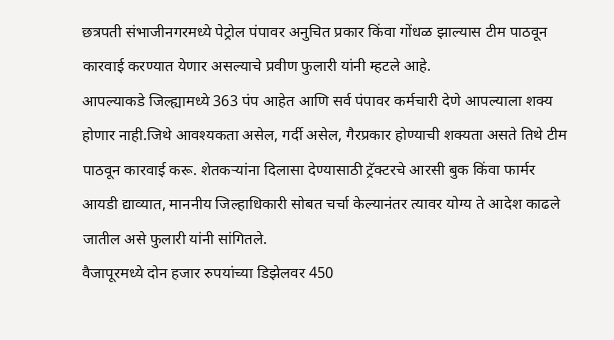छत्रपती संभाजीनगरमध्ये पेट्रोल पंपावर अनुचित प्रकार किंवा गोंधळ झाल्यास टीम पाठवून कारवाई करण्यात येणार असल्याचे प्रवीण फुलारी यांनी म्हटले आहे.
आपल्याकडे जिल्ह्यामध्ये 363 पंप आहेत आणि सर्व पंपावर कर्मचारी देणे आपल्याला शक्य होणार नाही.जिथे आवश्यकता असेल, गर्दी असेल, गैरप्रकार होण्याची शक्यता असते तिथे टीम पाठवून कारवाई करू. शेतकऱ्यांना दिलासा देण्यासाठी ट्रॅक्टरचे आरसी बुक किंवा फार्मर आयडी द्याव्यात, माननीय जिल्हाधिकारी सोबत चर्चा केल्यानंतर त्यावर योग्य ते आदेश काढले जातील असे फुलारी यांनी सांगितले.
वैजापूरमध्ये दोन हजार रुपयांच्या डिझेलवर 450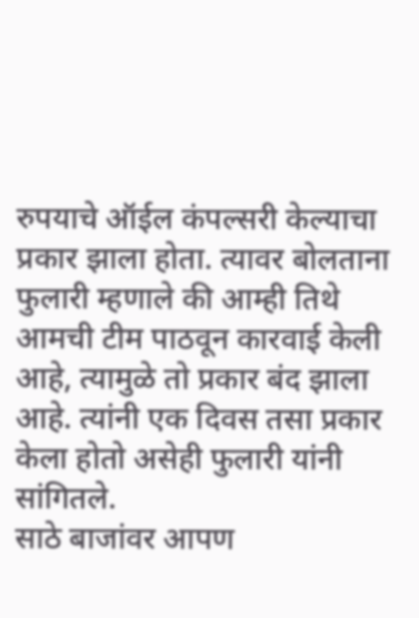रुपयाचे ऑईल कंपल्सरी केल्याचा प्रकार झाला होता. त्यावर बोलताना फुलारी म्हणाले की आम्ही तिथे आमची टीम पाठवून कारवाई केली आहे, त्यामुळे तो प्रकार बंद झाला आहे. त्यांनी एक दिवस तसा प्रकार केला होतो असेही फुलारी यांनी सांगितले.
साठे बाजांवर आपण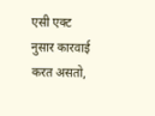एसी एक्ट नुसार कारवाई करत असतो,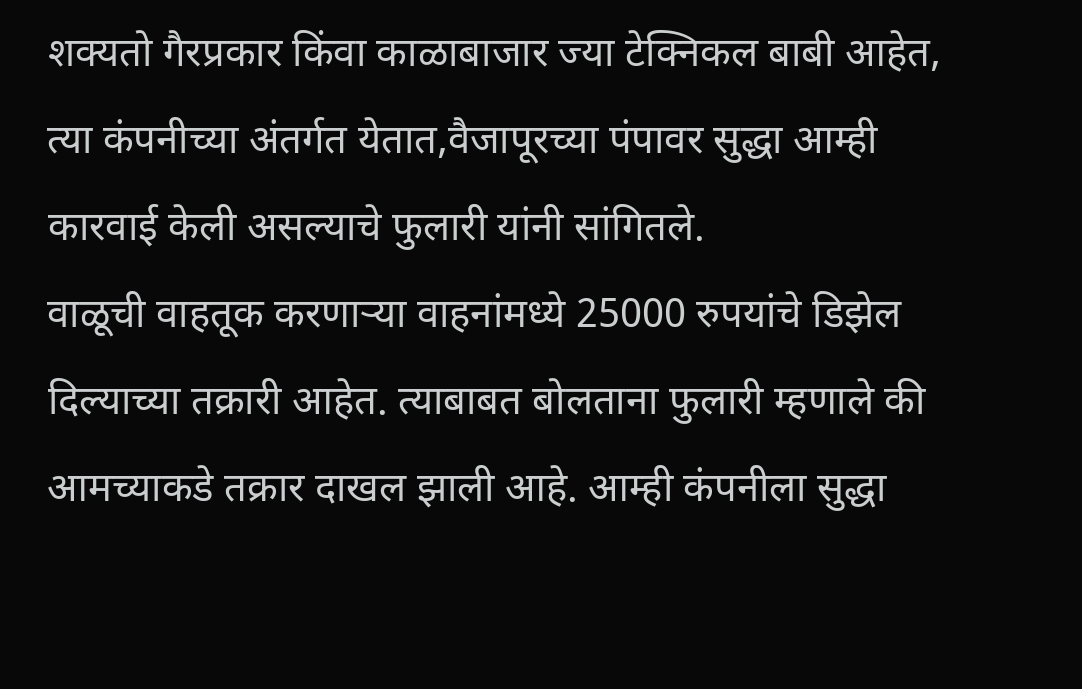शक्यतो गैरप्रकार किंवा काळाबाजार ज्या टेक्निकल बाबी आहेत, त्या कंपनीच्या अंतर्गत येतात,वैजापूरच्या पंपावर सुद्धा आम्ही कारवाई केली असल्याचे फुलारी यांनी सांगितले.
वाळूची वाहतूक करणाऱ्या वाहनांमध्ये 25000 रुपयांचे डिझेल दिल्याच्या तक्रारी आहेत. त्याबाबत बोलताना फुलारी म्हणाले की आमच्याकडे तक्रार दाखल झाली आहे. आम्ही कंपनीला सुद्धा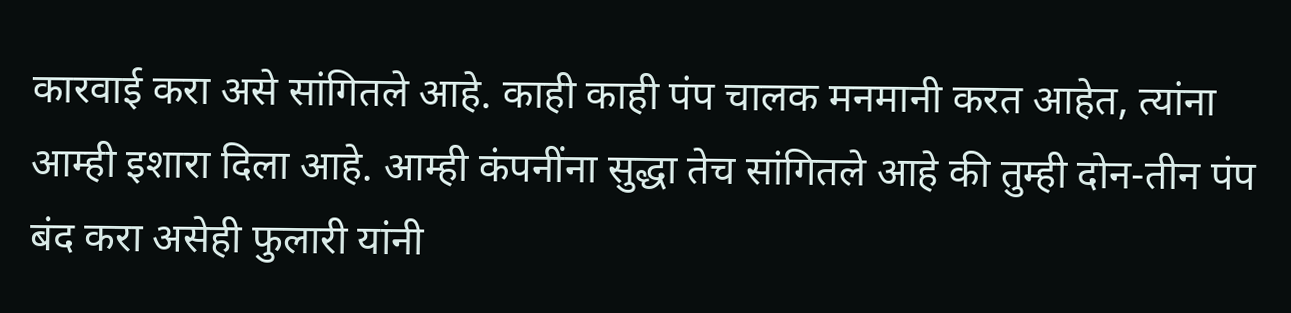कारवाई करा असे सांगितले आहे. काही काही पंप चालक मनमानी करत आहेत, त्यांना आम्ही इशारा दिला आहे. आम्ही कंपनींना सुद्धा तेच सांगितले आहे की तुम्ही दोन-तीन पंप बंद करा असेही फुलारी यांनी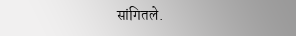सांगितले.